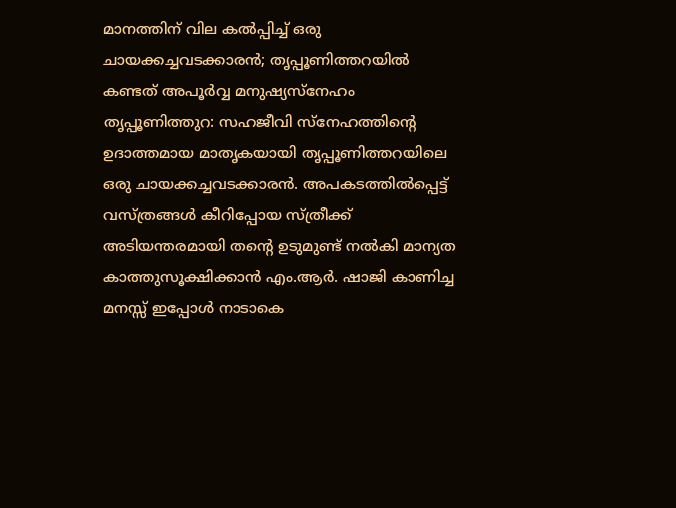മാനത്തിന് വില കൽപ്പിച്ച് ഒരു ചായക്കച്ചവടക്കാരൻ; തൃപ്പൂണിത്തറയിൽ കണ്ടത് അപൂർവ്വ മനുഷ്യസ്നേഹം
തൃപ്പൂണിത്തുറ: സഹജീവി സ്നേഹത്തിന്റെ ഉദാത്തമായ മാതൃകയായി തൃപ്പൂണിത്തറയിലെ ഒരു ചായക്കച്ചവടക്കാരൻ. അപകടത്തിൽപ്പെട്ട് വസ്ത്രങ്ങൾ കീറിപ്പോയ സ്ത്രീക്ക് അടിയന്തരമായി തന്റെ ഉടുമുണ്ട് നൽകി മാന്യത കാത്തുസൂക്ഷിക്കാൻ എം.ആർ. ഷാജി കാണിച്ച മനസ്സ് ഇപ്പോൾ നാടാകെ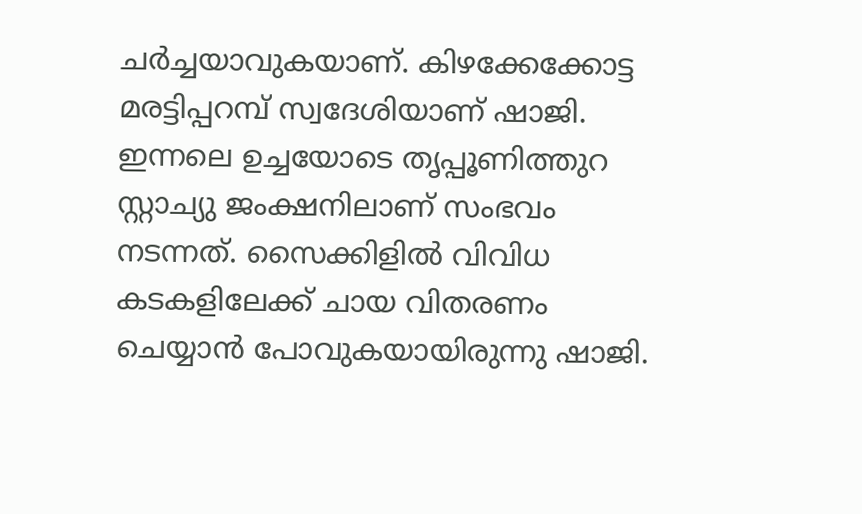ചർച്ചയാവുകയാണ്. കിഴക്കേക്കോട്ട മരട്ടിപ്പറമ്പ് സ്വദേശിയാണ് ഷാജി.
ഇന്നലെ ഉച്ചയോടെ തൃപ്പൂണിത്തുറ സ്റ്റാച്യു ജംക്ഷനിലാണ് സംഭവം നടന്നത്. സൈക്കിളിൽ വിവിധ കടകളിലേക്ക് ചായ വിതരണം ചെയ്യാൻ പോവുകയായിരുന്നു ഷാജി.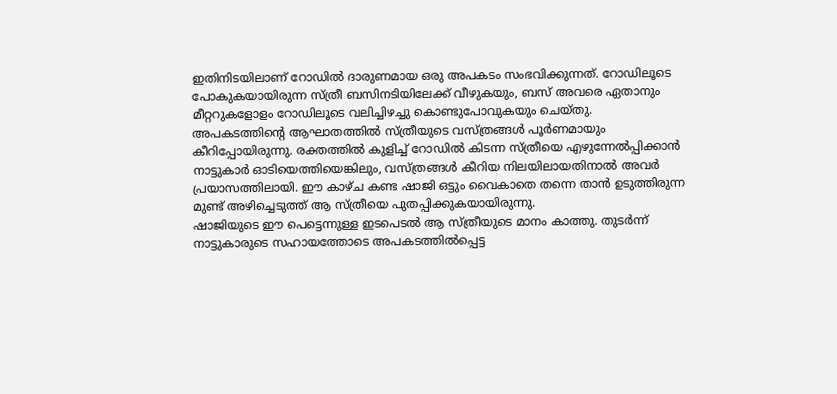ഇതിനിടയിലാണ് റോഡിൽ ദാരുണമായ ഒരു അപകടം സംഭവിക്കുന്നത്. റോഡിലൂടെ പോകുകയായിരുന്ന സ്ത്രീ ബസിനടിയിലേക്ക് വീഴുകയും, ബസ് അവരെ ഏതാനും മീറ്ററുകളോളം റോഡിലൂടെ വലിച്ചിഴച്ചു കൊണ്ടുപോവുകയും ചെയ്തു.
അപകടത്തിന്റെ ആഘാതത്തിൽ സ്ത്രീയുടെ വസ്ത്രങ്ങൾ പൂർണമായും കീറിപ്പോയിരുന്നു. രക്തത്തിൽ കുളിച്ച് റോഡിൽ കിടന്ന സ്ത്രീയെ എഴുന്നേൽപ്പിക്കാൻ നാട്ടുകാർ ഓടിയെത്തിയെങ്കിലും, വസ്ത്രങ്ങൾ കീറിയ നിലയിലായതിനാൽ അവർ പ്രയാസത്തിലായി. ഈ കാഴ്ച കണ്ട ഷാജി ഒട്ടും വൈകാതെ തന്നെ താൻ ഉടുത്തിരുന്ന മുണ്ട് അഴിച്ചെടുത്ത് ആ സ്ത്രീയെ പുതപ്പിക്കുകയായിരുന്നു.
ഷാജിയുടെ ഈ പെട്ടെന്നുള്ള ഇടപെടൽ ആ സ്ത്രീയുടെ മാനം കാത്തു. തുടർന്ന് നാട്ടുകാരുടെ സഹായത്തോടെ അപകടത്തിൽപ്പെട്ട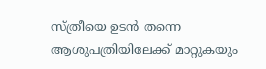സ്ത്രീയെ ഉടൻ തന്നെ ആശുപത്രിയിലേക്ക് മാറ്റുകയും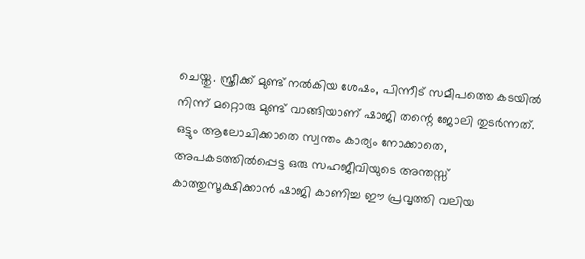ചെയ്തു. സ്ത്രീക്ക് മുണ്ട് നൽകിയ ശേഷം, പിന്നീട് സമീപത്തെ കടയിൽ നിന്ന് മറ്റൊരു മുണ്ട് വാങ്ങിയാണ് ഷാജി തന്റെ ജോലി തുടർന്നത്.
ഒട്ടും ആലോചിക്കാതെ സ്വന്തം കാര്യം നോക്കാതെ, അപകടത്തിൽപ്പെട്ട ഒരു സഹജീവിയുടെ അന്തസ്സ് കാത്തുസൂക്ഷിക്കാൻ ഷാജി കാണിച്ച ഈ പ്രവൃത്തി വലിയ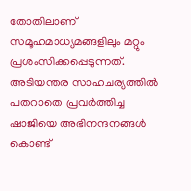തോതിലാണ് സമൂഹമാധ്യമങ്ങളിലും മറ്റും പ്രശംസിക്കപ്പെടുന്നത്. അടിയന്തര സാഹചര്യത്തിൽ പതറാതെ പ്രവർത്തിച്ച ഷാജിയെ അഭിനന്ദനങ്ങൾ കൊണ്ട്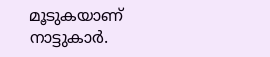മൂടുകയാണ് നാട്ടുകാർ.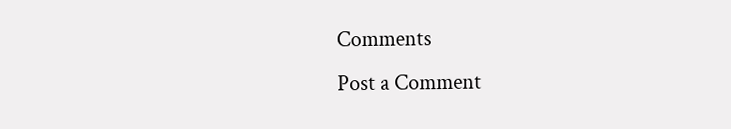Comments
Post a Comment